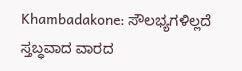Khambadakone: ಸೌಲಭ್ಯಗಳಿಲ್ಲದೆ ಸ್ತಬ್ಧವಾದ ವಾರದ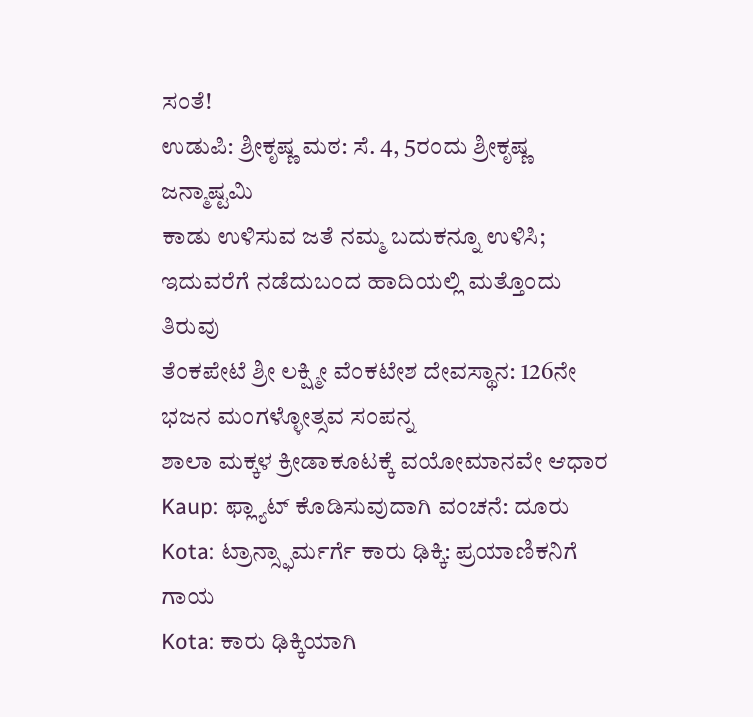ಸಂತೆ!
ಉಡುಪಿ: ಶ್ರೀಕೃಷ್ಣ ಮಠ: ಸೆ. 4, 5ರಂದು ಶ್ರೀಕೃಷ್ಣ ಜನ್ಮಾಷ್ಟಮಿ
ಕಾಡು ಉಳಿಸುವ ಜತೆ ನಮ್ಮ ಬದುಕನ್ನೂ ಉಳಿಸಿ; ಇದುವರೆಗೆ ನಡೆದುಬಂದ ಹಾದಿಯಲ್ಲಿ ಮತ್ತೊಂದು ತಿರುವು
ತೆಂಕಪೇಟೆ ಶ್ರೀ ಲಕ್ಷ್ಮೀ ವೆಂಕಟೇಶ ದೇವಸ್ಥಾನ: 126ನೇ ಭಜನ ಮಂಗಳ್ಳೋತ್ಸವ ಸಂಪನ್ನ
ಶಾಲಾ ಮಕ್ಕಳ ಕ್ರೀಡಾಕೂಟಕ್ಕೆ ವಯೋಮಾನವೇ ಆಧಾರ
Kaup: ಫ್ಲ್ಯಾಟ್ ಕೊಡಿಸುವುದಾಗಿ ವಂಚನೆ: ದೂರು
Kota: ಟ್ರಾನ್ಸ್ಫಾರ್ಮರ್ಗೆ ಕಾರು ಢಿಕ್ಕಿ: ಪ್ರಯಾಣಿಕನಿಗೆ ಗಾಯ
Kota: ಕಾರು ಢಿಕ್ಕಿಯಾಗಿ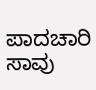ಪಾದಚಾರಿ ಸಾವು